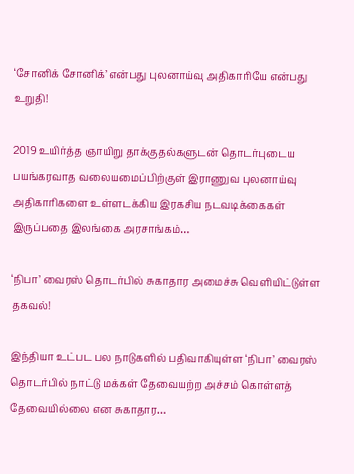‘சோனிக் சோனிக்’ என்பது புலனாய்வு அதிகாரியே என்பது உறுதி!

2019 உயிர்த்த ஞாயிறு தாக்குதல்களுடன் தொடர்புடைய பயங்கரவாத வலையமைப்பிற்குள் இராணுவ புலனாய்வு அதிகாரிகளை உள்ளடக்கிய இரகசிய நடவடிக்கைகள் இருப்பதை இலங்கை அரசாங்கம்…

‘நிபா’ வைரஸ் தொடர்பில் சுகாதார அமைச்சு வெளியிட்டுள்ள தகவல்!

இந்தியா உட்பட பல நாடுகளில் பதிவாகியுள்ள ‘நிபா’ வைரஸ் தொடர்பில் நாட்டு மக்கள் தேவையற்ற அச்சம் கொள்ளத் தேவையில்லை என சுகாதார…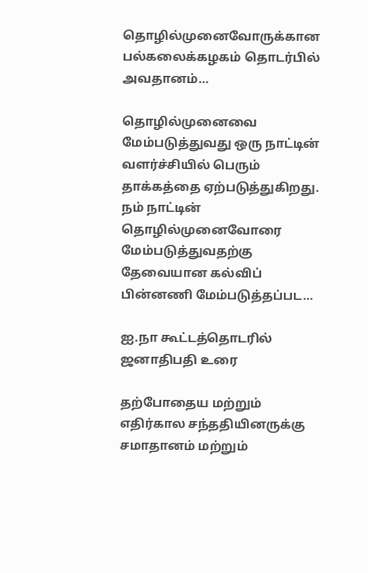தொழில்முனைவோருக்கான பல்கலைக்கழகம் தொடர்பில் அவதானம்…

தொழில்முனைவை மேம்படுத்துவது ஒரு நாட்டின் வளர்ச்சியில் பெரும் தாக்கத்தை ஏற்படுத்துகிறது. நம் நாட்டின் தொழில்முனைவோரை மேம்படுத்துவதற்கு தேவையான கல்விப் பின்னணி மேம்படுத்தப்பட…

ஐ.நா கூட்டத்தொடரில் ஜனாதிபதி உரை

தற்போதைய மற்றும் எதிர்கால சந்ததியினருக்கு சமாதானம் மற்றும்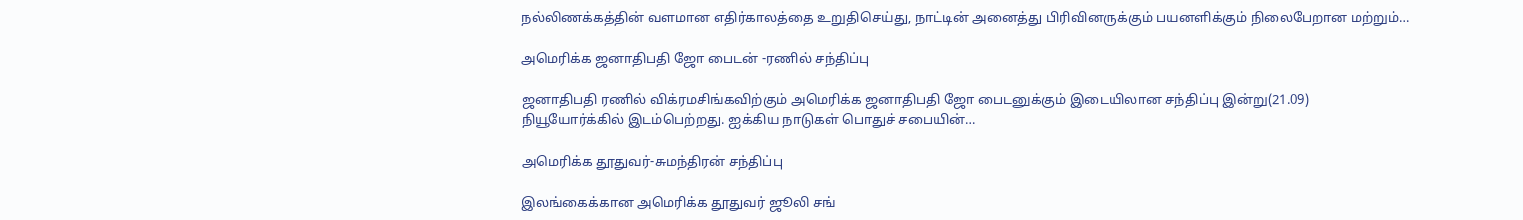நல்லிணக்கத்தின் வளமான எதிர்காலத்தை உறுதிசெய்து, நாட்டின் அனைத்து பிரிவினருக்கும் பயனளிக்கும் நிலைபேறான மற்றும்…

அமெரிக்க ஜனாதிபதி ஜோ பைடன் -ரணில் சந்திப்பு

ஜனாதிபதி ரணில் விக்ரமசிங்கவிற்கும் அமெரிக்க ஜனாதிபதி ஜோ பைடனுக்கும் இடையிலான சந்திப்பு இன்று(21.09) நியூயோர்க்கில் இடம்பெற்றது. ஐக்கிய நாடுகள் பொதுச் சபையின்…

அமெரிக்க தூதுவர்-சுமந்திரன் சந்திப்பு

இலங்கைக்கான அமெரிக்க தூதுவர் ஜூலி சங்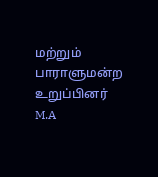மற்றும் பாராளுமன்ற உறுப்பினர் M.A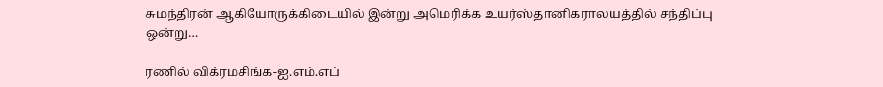சுமந்திரன் ஆகியோருக்கிடையில் இன்று அமெரிக்க உயர்ஸ்தானிகராலயத்தில் சந்திப்பு ஒன்று…

ரணில் விக்ரமசிங்க-ஐ.எம்.எப்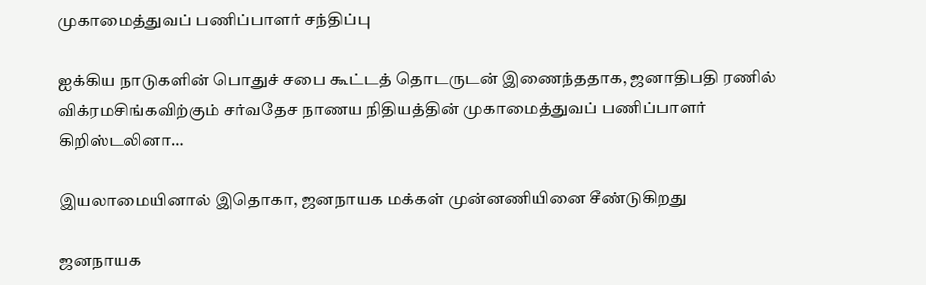முகாமைத்துவப் பணிப்பாளர் சந்திப்பு

ஐக்கிய நாடுகளின் பொதுச் சபை கூட்டத் தொடருடன் இணைந்ததாக, ஜனாதிபதி ரணில் விக்ரமசிங்கவிற்கும் சர்வதேச நாணய நிதியத்தின் முகாமைத்துவப் பணிப்பாளர் கிறிஸ்டலினா…

இயலாமையினால் இதொகா, ஜனநாயக மக்கள் முன்னணியினை சீண்டுகிறது

ஜனநாயக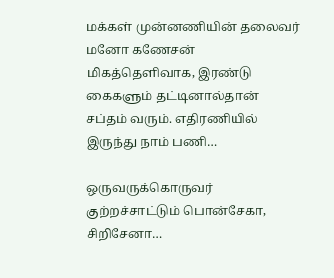மக்கள் முன்னணியின் தலைவர் மனோ கணேசன் மிகத்தெளிவாக, இரண்டு கைகளும் தட்டினால்தான் சப்தம் வரும். எதிரணியில் இருந்து நாம் பணி…

ஒருவருக்கொருவர் குற்றச்சாட்டும் பொன்சேகா, சிறிசேனா…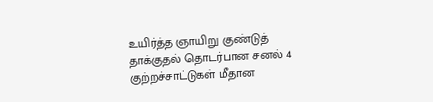உயிர்த்த ஞாயிறு குண்டுத் தாக்குதல் தொடர்பான சனல் 4 குற்றச்சாட்டுகள் மீதான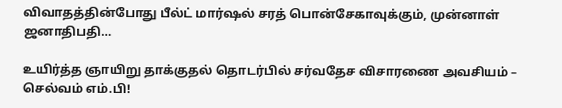விவாதத்தின்போது பீல்ட் மார்ஷல் சரத் பொன்சேகாவுக்கும், முன்னாள் ஜனாதிபதி…

உயிர்த்த ஞாயிறு தாக்குதல் தொடர்பில் சர்வதேச விசாரணை அவசியம் – செல்வம் எம்.பி!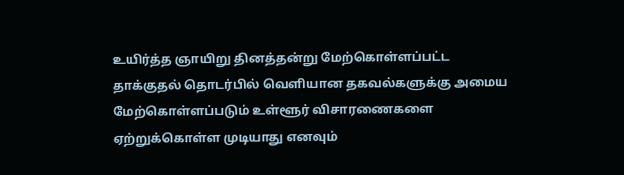உயிர்த்த ஞாயிறு தினத்தன்று மேற்கொள்ளப்பட்ட தாக்குதல் தொடர்பில் வெளியான தகவல்களுக்கு அமைய மேற்கொள்ளப்படும் உள்ளூர் விசாரணைகளை ஏற்றுக்கொள்ள முடியாது எனவும்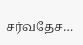சர்வதேச…